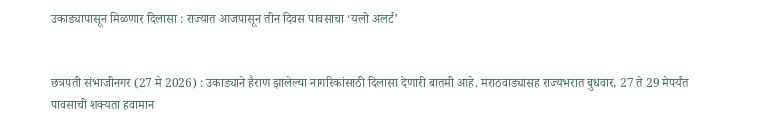उकाड्यापासून मिळणार दिलासा : राज्यात आजपासून तीन दिवस पावसाचा ‘यलो अलर्ट’


छत्रपती संभाजीनगर (27 मे 2026) : उकाड्याने हैराण झालेल्या नागरिकांसाठी दिलासा देणारी बातमी आहे. मराठवाड्यासह राज्यभरात बुधवार, 27 ते 29 मेपर्यंत पावसाची शक्यता हवामान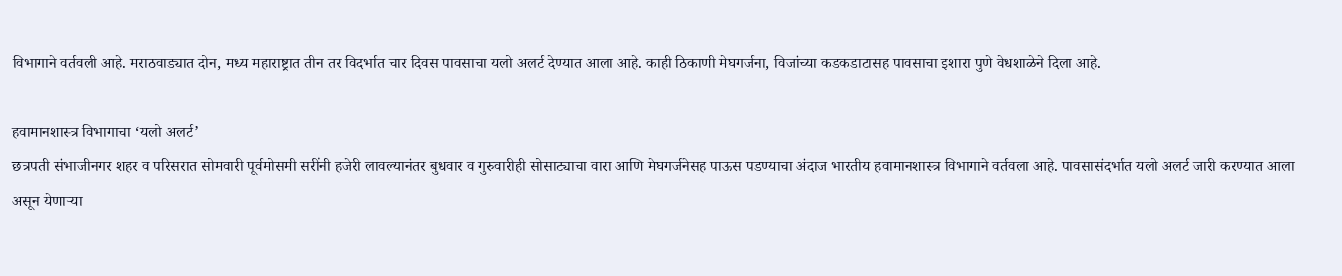विभागाने वर्तवली आहे. मराठवाड्यात दोन, मध्य महाराष्ट्रात तीन तर विदर्भात चार दिवस पावसाचा यलो अलर्ट देण्यात आला आहे. काही ठिकाणी मेघगर्जना, विजांच्या कडकडाटासह पावसाचा इशारा पुणे वेधशाळेने दिला आहे.

हवामानशास्त्र विभागाचा ‘यलो अलर्ट’
छत्रपती संभाजीनगर शहर व परिसरात सोमवारी पूर्वमोसमी सरींनी हजेरी लावल्यानंतर बुधवार व गुरुवारीही सोसाट्याचा वारा आणि मेघगर्जनेसह पाऊस पडण्याचा अंदाज भारतीय हवामानशास्त्र विभागाने वर्तवला आहे. पावसासंदर्भात यलो अलर्ट जारी करण्यात आला असून येणार्‍या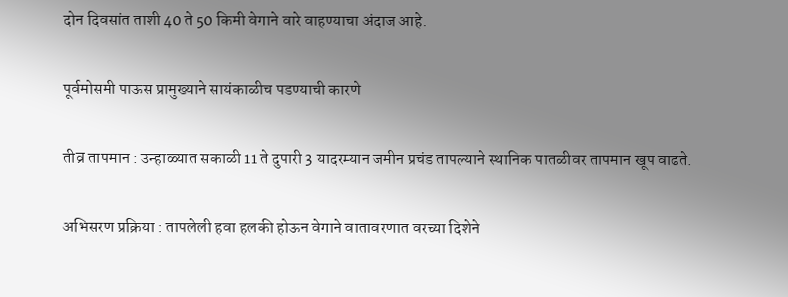दोन दिवसांत ताशी 40 ते 50 किमी वेगाने वारे वाहण्याचा अंदाज आहे.

पूर्वमोसमी पाऊस प्रामुख्याने सायंकाळीच पडण्याची कारणे

तीव्र तापमान : उन्हाळ्यात सकाळी 11 ते दुपारी 3 यादरम्यान जमीन प्रचंड तापल्याने स्थानिक पातळीवर तापमान खूप वाढते.

अभिसरण प्रक्रिया : तापलेली हवा हलकी होऊन वेगाने वातावरणात वरच्या दिशेने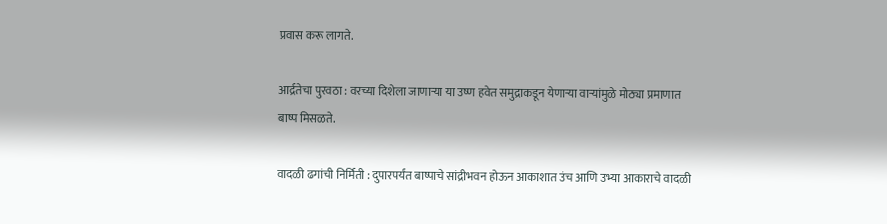प्रवास करू लागते.

आर्द्रतेचा पुरवठा : वरच्या दिशेला जाणार्‍या या उष्ण हवेत समुद्राकडून येणार्‍या वार्‍यांमुळे मोठ्या प्रमाणात बाष्प मिसळते.

वादळी ढगांची निर्मिती : दुपारपर्यंत बाष्पाचे सांद्रीभवन होऊन आकाशात उंच आणि उभ्या आकाराचे वादळी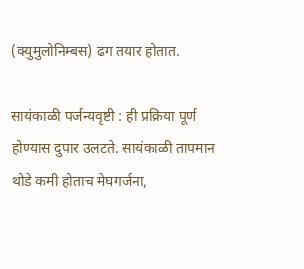(क्युमुलोनिम्बस) ढग तयार होतात.

सायंकाळी पर्जन्यवृष्टी : ही प्रक्रिया पूर्ण होण्यास दुपार उलटते. सायंकाळी तापमान थोडे कमी होताच मेघगर्जना,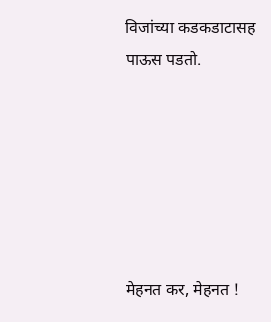विजांच्या कडकडाटासह पाऊस पडतो.






मेहनत कर, मेहनत !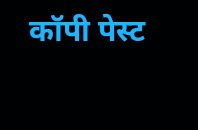कॉपी पेस्ट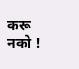करू नको !